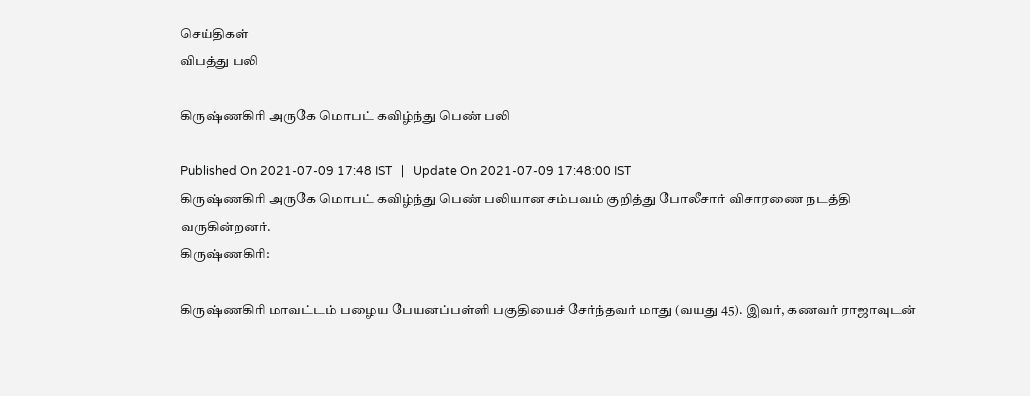செய்திகள்
விபத்து பலி

கிருஷ்ணகிரி அருகே மொபட் கவிழ்ந்து பெண் பலி

Published On 2021-07-09 17:48 IST   |   Update On 2021-07-09 17:48:00 IST
கிருஷ்ணகிரி அருகே மொபட் கவிழ்ந்து பெண் பலியான சம்பவம் குறித்து போலீசார் விசாரணை நடத்தி வருகின்றனர்.
கிருஷ்ணகிரி:

கிருஷ்ணகிரி மாவட்டம் பழைய பேயனப்பள்ளி பகுதியைச் சேர்ந்தவர் மாது (வயது 45). இவர், கணவர் ராஜாவுடன்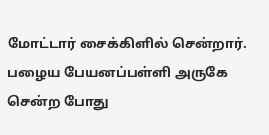மோட்டார் சைக்கிளில் சென்றார். பழைய பேயனப்பள்ளி அருகே சென்ற போது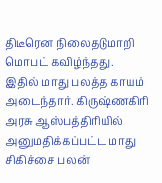திடீரென நிலைதடுமாறி மொபட் கவிழ்ந்தது. இதில் மாது பலத்த காயம் அடைந்தார். கிருஷ்ணகிரி அரசு ஆஸ்பத்திரியில் அனுமதிக்கப்பட்ட மாது சிகிச்சை பலன்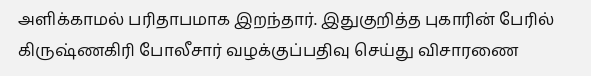அளிக்காமல் பரிதாபமாக இறந்தார். இதுகுறித்த புகாரின் பேரில் கிருஷ்ணகிரி போலீசார் வழக்குப்பதிவு செய்து விசாரணை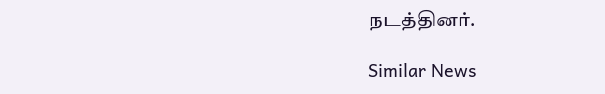நடத்தினர்.

Similar News